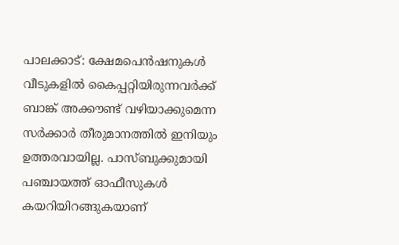പാലക്കാട്: ക്ഷേമപെൻഷനുകൾ വീടുകളിൽ കൈപ്പറ്റിയിരുന്നവർക്ക് ബാങ്ക് അക്കൗണ്ട് വഴിയാക്കുമെന്ന സർക്കാർ തീരുമാനത്തിൽ ഇനിയും ഉത്തരവായില്ല. പാസ്ബുക്കുമായി പഞ്ചായത്ത് ഓഫീസുകൾ കയറിയിറങ്ങുകയാണ്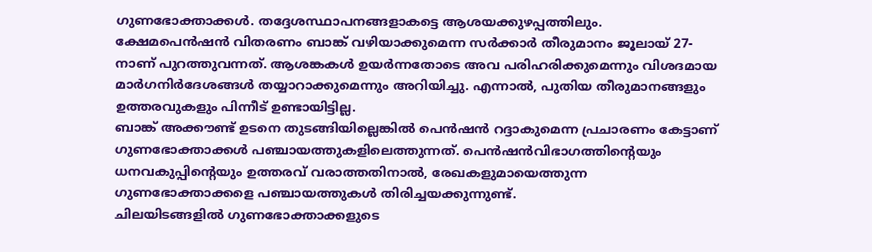ഗുണഭോക്താക്കൾ. തദ്ദേശസ്ഥാപനങ്ങളാകട്ടെ ആശയക്കുഴപ്പത്തിലും.
ക്ഷേമപെൻഷൻ വിതരണം ബാങ്ക് വഴിയാക്കുമെന്ന സർക്കാർ തീരുമാനം ജൂലായ് 27-നാണ് പുറത്തുവന്നത്. ആശങ്കകൾ ഉയർന്നതോടെ അവ പരിഹരിക്കുമെന്നും വിശദമായ മാർഗനിർദേശങ്ങൾ തയ്യാറാക്കുമെന്നും അറിയിച്ചു. എന്നാൽ, പുതിയ തീരുമാനങ്ങളും ഉത്തരവുകളും പിന്നീട് ഉണ്ടായിട്ടില്ല.
ബാങ്ക് അക്കൗണ്ട് ഉടനെ തുടങ്ങിയില്ലെങ്കിൽ പെൻഷൻ റദ്ദാകുമെന്ന പ്രചാരണം കേട്ടാണ് ഗുണഭോക്താക്കൾ പഞ്ചായത്തുകളിലെത്തുന്നത്. പെൻഷൻവിഭാഗത്തിന്റെയും ധനവകുപ്പിന്റെയും ഉത്തരവ് വരാത്തതിനാൽ, രേഖകളുമായെത്തുന്ന ഗുണഭോക്താക്കളെ പഞ്ചായത്തുകൾ തിരിച്ചയക്കുന്നുണ്ട്.
ചിലയിടങ്ങളിൽ ഗുണഭോക്താക്കളുടെ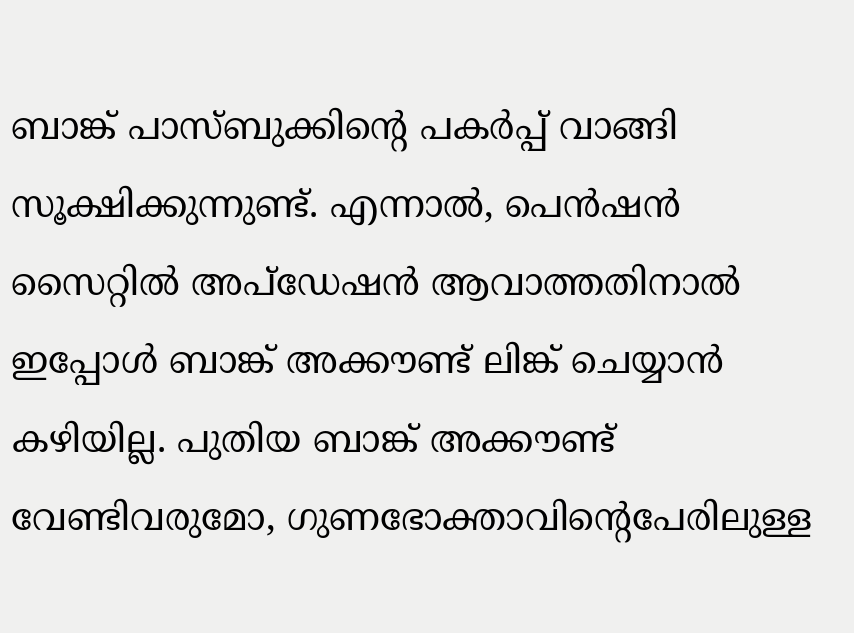ബാങ്ക് പാസ്ബുക്കിന്റെ പകർപ്പ് വാങ്ങി സൂക്ഷിക്കുന്നുണ്ട്. എന്നാൽ, പെൻഷൻ സൈറ്റിൽ അപ്ഡേഷൻ ആവാത്തതിനാൽ ഇപ്പോൾ ബാങ്ക് അക്കൗണ്ട് ലിങ്ക് ചെയ്യാൻ കഴിയില്ല. പുതിയ ബാങ്ക് അക്കൗണ്ട് വേണ്ടിവരുമോ, ഗുണഭോക്താവിന്റെപേരിലുള്ള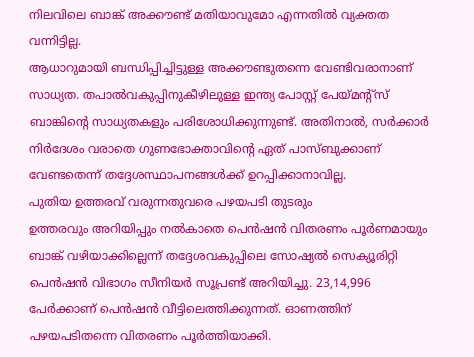നിലവിലെ ബാങ്ക് അക്കൗണ്ട് മതിയാവുമോ എന്നതിൽ വ്യക്തത വന്നിട്ടില്ല.
ആധാറുമായി ബന്ധിപ്പിച്ചിട്ടുള്ള അക്കൗണ്ടുതന്നെ വേണ്ടിവരാനാണ് സാധ്യത. തപാൽവകുപ്പിനുകീഴിലുള്ള ഇന്ത്യ പോസ്റ്റ് പേയ്മന്റ്സ് ബാങ്കിന്റെ സാധ്യതകളും പരിശോധിക്കുന്നുണ്ട്. അതിനാൽ, സർക്കാർ നിർദേശം വരാതെ ഗുണഭോക്താവിന്റെ ഏത് പാസ്ബുക്കാണ് വേണ്ടതെന്ന് തദ്ദേശസ്ഥാപനങ്ങൾക്ക് ഉറപ്പിക്കാനാവില്ല.
പുതിയ ഉത്തരവ് വരുന്നതുവരെ പഴയപടി തുടരും
ഉത്തരവും അറിയിപ്പും നൽകാതെ പെൻഷൻ വിതരണം പൂർണമായും ബാങ്ക് വഴിയാക്കില്ലെന്ന് തദ്ദേശവകുപ്പിലെ സോഷ്യൽ സെക്യൂരിറ്റി പെൻഷൻ വിഭാഗം സീനിയർ സൂപ്രണ്ട് അറിയിച്ചു. 23,14,996 പേർക്കാണ് പെൻഷൻ വീട്ടിലെത്തിക്കുന്നത്. ഓണത്തിന് പഴയപടിതന്നെ വിതരണം പൂർത്തിയാക്കി.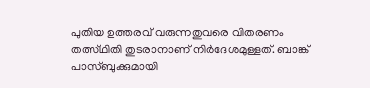പുതിയ ഉത്തരവ് വരുന്നതുവരെ വിതരണം തത്സ്ഥിതി തുടരാനാണ് നിർദേശമുള്ളത്. ബാങ്ക് പാസ്ബുക്കുമായി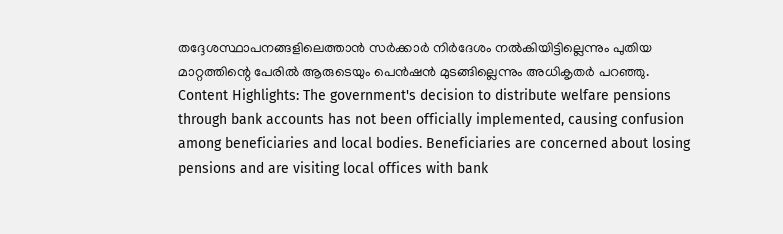തദ്ദേശസ്ഥാപനങ്ങളിലെത്താൻ സർക്കാർ നിർദേശം നൽകിയിട്ടില്ലെന്നും പുതിയ മാറ്റത്തിന്റെ പേരിൽ ആരുടെയും പെൻഷൻ മുടങ്ങില്ലെന്നും അധികൃതർ പറഞ്ഞു.
Content Highlights: The government's decision to distribute welfare pensions through bank accounts has not been officially implemented, causing confusion among beneficiaries and local bodies. Beneficiaries are concerned about losing pensions and are visiting local offices with bank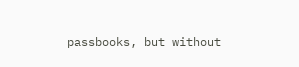passbooks, but without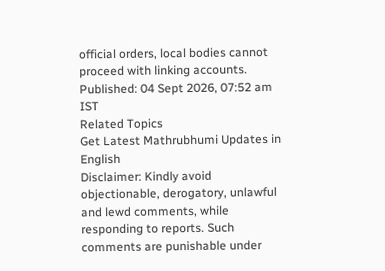official orders, local bodies cannot proceed with linking accounts.
Published: 04 Sept 2026, 07:52 am IST
Related Topics
Get Latest Mathrubhumi Updates in English
Disclaimer: Kindly avoid objectionable, derogatory, unlawful and lewd comments, while responding to reports. Such comments are punishable under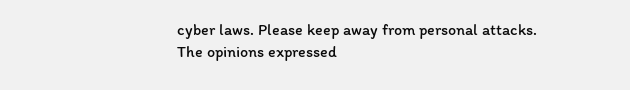cyber laws. Please keep away from personal attacks. The opinions expressed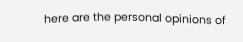here are the personal opinions of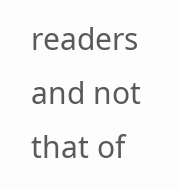readers and not that of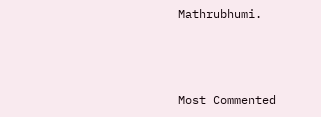Mathrubhumi.



Most Commented